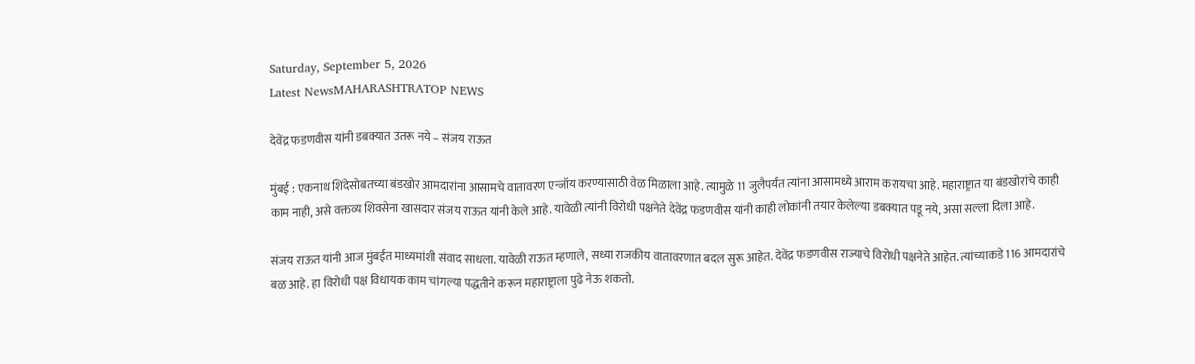Saturday, September 5, 2026
Latest NewsMAHARASHTRATOP NEWS

देवेंद्र फडणवीस यांनी डबक्यात उतरू नये – संजय राऊत

मुंबई : एकनाथ शिंदेसोबतच्या बंडखोर आमदारांना आसामचे वातावरण एन्जॉय करण्यासाठी वेळ मिळाला आहे. त्यामुळे 11 जुलैपर्यंत त्यांना आसामध्ये आराम करायचा आहे. महाराष्ट्रात या बंडखोरांचे काही काम नाही, असे वक्तव्य शिवसेना खासदार संजय राऊत यांनी केले आहे. यावेळी त्यांनी विरोधी पक्षनेते देवेंद्र फडणवीस यांनी काही लोकांनी तयार केलेल्या डबक्यात पडू नये, असा सल्ला दिला आहे.

संजय राऊत यांनी आज मुंबईत माध्यमांशी संवाद साधला. यावेळी राऊत म्हणाले, सध्या राजकीय वातावरणात बदल सुरू आहेत. देवेंद्र फडणवीस राज्याचे विरोधी पक्षनेते आहेत. त्यांच्याकडे 116 आमदारांचे बळ आहे. हा विरोधी पक्ष विधायक काम चांगल्या पद्धतीने करून महाराष्ट्राला पुढे नेऊ शकतो.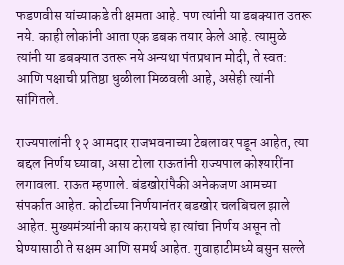फडणवीस यांच्याकडे ती क्षमता आहे. पण त्यांनी या डबक्यात उतरू नये. काही लोकांनी आता एक डबक तयार केले आहे. त्यामुळे त्यांनी या डबक्यात उतरू नये अन्यथा पंतप्रधान मोदी, ते स्वत: आणि पक्षाची प्रतिष्ठा धुळीला मिळवली आहे, असेही त्यांनी सांगितले.

राज्यपालांनी १२ आमदार राजभवनाच्या टेबलावर पडून आहेत, त्या बद्दल निर्णय घ्यावा, असा टोला राऊतांनी राज्यपाल कोश्यारींना लगावला. राऊत म्हणाले. बंडखोरांपैकी अनेकजण आमच्या संपर्कात आहेत. कोर्टाच्या निर्णयानंतर बडखोर चलबिचल झाले आहेत. मुख्यमंत्र्यांनी काय करायचे हा त्यांचा निर्णय असून तो घेण्यासाठी ते सक्षम आणि समर्थ आहेत. गुवाहाटीमध्ये बसुन सल्ले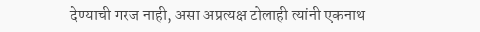देण्याची गरज नाही, असा अप्रत्यक्ष टोलाही त्यांनी एकनाथ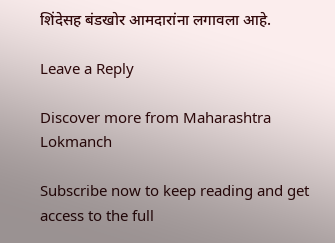शिंदेसह बंडखोर आमदारांना लगावला आहे.

Leave a Reply

Discover more from Maharashtra Lokmanch

Subscribe now to keep reading and get access to the full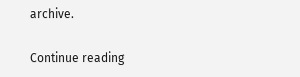archive.

Continue reading